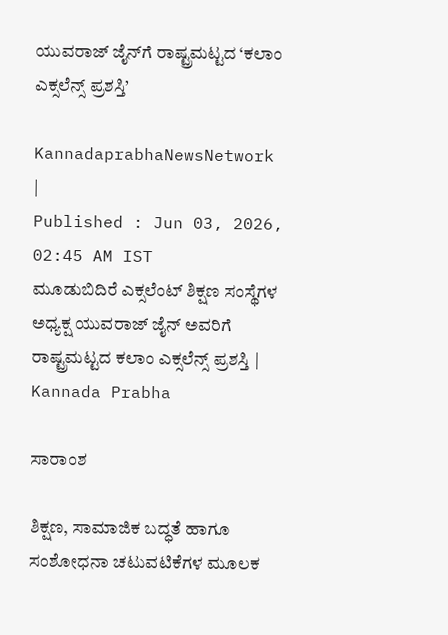ಯುವರಾಜ್ ಜೈನ್‌ಗೆ ರಾಷ್ಟ್ರಮಟ್ಟದ ‘ಕಲಾಂ ಎಕ್ಸಲೆನ್ಸ್ ಪ್ರಶಸ್ತಿ’

KannadaprabhaNewsNetwork |
Published : Jun 03, 2026, 02:45 AM IST
ಮೂಡುಬಿದಿರೆ ಎಕ್ಸಲೆಂಟ್ ಶಿಕ್ಷಣ ಸಂಸ್ಥೆಗಳ ಅಧ್ಯಕ್ಷ ಯುವರಾಜ್ ಜೈನ್ ಅವರಿಗೆ ರಾಷ್ಟ್ರಮಟ್ಟದ ಕಲಾಂ ಎಕ್ಸಲೆನ್ಸ್ ಪ್ರಶಸ್ತಿ | Kannada Prabha

ಸಾರಾಂಶ

ಶಿಕ್ಷಣ, ಸಾಮಾಜಿಕ ಬದ್ಧತೆ ಹಾಗೂ ಸಂಶೋಧನಾ ಚಟುವಟಿಕೆಗಳ ಮೂಲಕ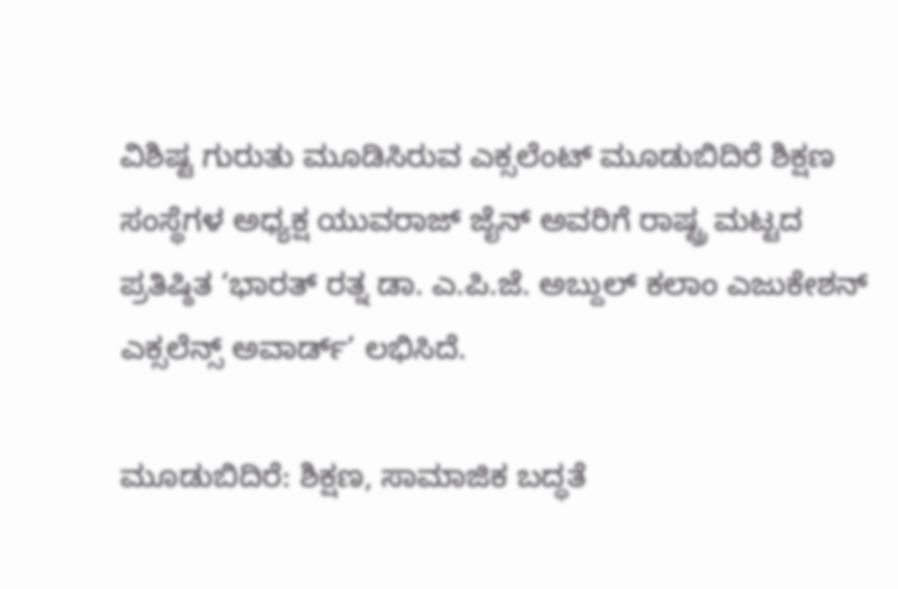ವಿಶಿಷ್ಟ ಗುರುತು ಮೂಡಿಸಿರುವ ಎಕ್ಸಲೆಂಟ್ ಮೂಡುಬಿದಿರೆ ಶಿಕ್ಷಣ ಸಂಸ್ಥೆಗಳ ಅಧ್ಯಕ್ಷ ಯುವರಾಜ್ ಜೈನ್ ಅವರಿಗೆ ರಾಷ್ಟ್ರ ಮಟ್ಟದ ಪ್ರತಿಷ್ಠಿತ ‘ಭಾರತ್ ರತ್ನ ಡಾ. ಎ.ಪಿ.ಜೆ. ಅಬ್ದುಲ್ ಕಲಾಂ ಎಜುಕೇಶನ್ ಎಕ್ಸಲೆನ್ಸ್ ಅವಾರ್ಡ್’ ಲಭಿಸಿದೆ.

ಮೂಡುಬಿದಿರೆ: ಶಿಕ್ಷಣ, ಸಾಮಾಜಿಕ ಬದ್ಧತೆ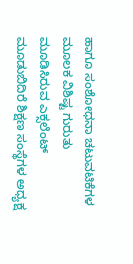ಹಾಗೂ ಸಂಶೋಧನಾ ಚಟುವಟಿಕೆಗಳ ಮೂಲಕ ವಿಶಿಷ್ಟ ಗುರುತು ಮೂಡಿಸಿರುವ ಎಕ್ಸಲೆಂಟ್ ಮೂಡುಬಿದಿರೆ ಶಿಕ್ಷಣ ಸಂಸ್ಥೆಗಳ ಅಧ್ಯಕ್ಷ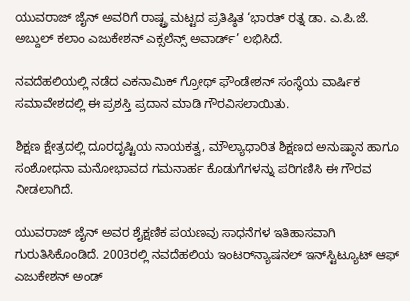ಯುವರಾಜ್ ಜೈನ್ ಅವರಿಗೆ ರಾಷ್ಟ್ರ ಮಟ್ಟದ ಪ್ರತಿಷ್ಠಿತ ‘ಭಾರತ್ ರತ್ನ ಡಾ. ಎ.ಪಿ.ಜೆ. ಅಬ್ದುಲ್ ಕಲಾಂ ಎಜುಕೇಶನ್ ಎಕ್ಸಲೆನ್ಸ್ ಅವಾರ್ಡ್’ ಲಭಿಸಿದೆ.

ನವದೆಹಲಿಯಲ್ಲಿ ನಡೆದ ಎಕನಾಮಿಕ್ ಗ್ರೋಥ್ ಫೌಂಡೇಶನ್ ಸಂಸ್ಥೆಯ ವಾರ್ಷಿಕ ಸಮಾವೇಶದಲ್ಲಿ ಈ ಪ್ರಶಸ್ತಿ ಪ್ರದಾನ ಮಾಡಿ ಗೌರವಿಸಲಾಯಿತು.

ಶಿಕ್ಷಣ ಕ್ಷೇತ್ರದಲ್ಲಿ ದೂರದೃಷ್ಟಿಯ ನಾಯಕತ್ವ, ಮೌಲ್ಯಾಧಾರಿತ ಶಿಕ್ಷಣದ ಅನುಷ್ಠಾನ ಹಾಗೂ ಸಂಶೋಧನಾ ಮನೋಭಾವದ ಗಮನಾರ್ಹ ಕೊಡುಗೆಗಳನ್ನು ಪರಿಗಣಿಸಿ ಈ ಗೌರವ ನೀಡಲಾಗಿದೆ.

ಯುವರಾಜ್ ಜೈನ್ ಅವರ ಶೈಕ್ಷಣಿಕ ಪಯಣವು ಸಾಧನೆಗಳ ಇತಿಹಾಸವಾಗಿ ಗುರುತಿಸಿಕೊಂಡಿದೆ. 2003ರಲ್ಲಿ ನವದೆಹಲಿಯ ಇಂಟರ್‌ನ್ಯಾಷನಲ್ ಇನ್‌ಸ್ಟಿಟ್ಯೂಟ್ ಆಫ್ ಎಜುಕೇಶನ್ ಅಂಡ್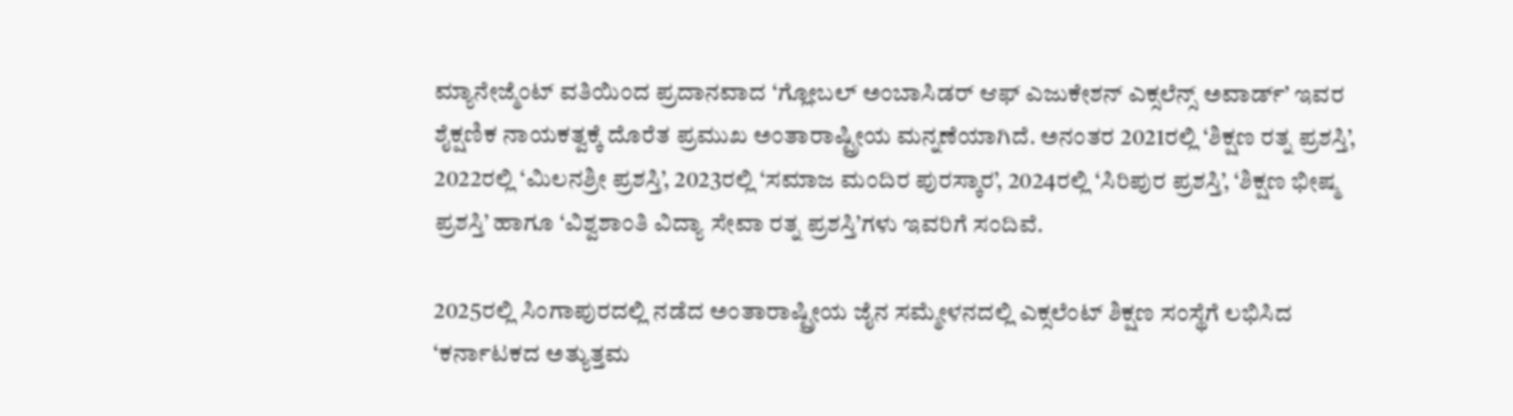ಮ್ಯಾನೇಜ್ಮೆಂಟ್ ವತಿಯಿಂದ ಪ್ರದಾನವಾದ ‘ಗ್ಲೋಬಲ್ ಅಂಬಾಸಿಡರ್ ಆಫ್ ಎಜುಕೇಶನ್ ಎಕ್ಸಲೆನ್ಸ್ ಅವಾರ್ಡ್’ ಇವರ ಶೈಕ್ಷಣಿಕ ನಾಯಕತ್ವಕ್ಕೆ ದೊರೆತ ಪ್ರಮುಖ ಅಂತಾರಾಷ್ಟ್ರೀಯ ಮನ್ನಣೆಯಾಗಿದೆ. ಅನಂತರ 2021ರಲ್ಲಿ ‘ಶಿಕ್ಷಣ ರತ್ನ ಪ್ರಶಸ್ತಿ’, 2022ರಲ್ಲಿ ‘ಮಿಲನಶ್ರೀ ಪ್ರಶಸ್ತಿ’, 2023ರಲ್ಲಿ ‘ಸಮಾಜ ಮಂದಿರ ಪುರಸ್ಕಾರ’, 2024ರಲ್ಲಿ ‘ಸಿರಿಪುರ ಪ್ರಶಸ್ತಿ’, ‘ಶಿಕ್ಷಣ ಭೀಷ್ಮ ಪ್ರಶಸ್ತಿ’ ಹಾಗೂ ‘ವಿಶ್ವಶಾಂತಿ ವಿದ್ಯಾ ಸೇವಾ ರತ್ನ ಪ್ರಶಸ್ತಿ’ಗಳು ಇವರಿಗೆ ಸಂದಿವೆ.

2025ರಲ್ಲಿ ಸಿಂಗಾಪುರದಲ್ಲಿ ನಡೆದ ಅಂತಾರಾಷ್ಟ್ರೀಯ ಜೈನ ಸಮ್ಮೇಳನದಲ್ಲಿ ಎಕ್ಸಲೆಂಟ್ ಶಿಕ್ಷಣ ಸಂಸ್ಥೆಗೆ ಲಭಿಸಿದ ‘ಕರ್ನಾಟಕದ ಅತ್ಯುತ್ತಮ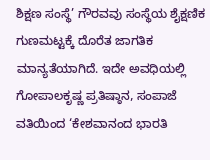ಶಿಕ್ಷಣ ಸಂಸ್ಥೆ’ ಗೌರವವು ಸಂಸ್ಥೆಯ ಶೈಕ್ಷಣಿಕ ಗುಣಮಟ್ಟಕ್ಕೆ ದೊರೆತ ಜಾಗತಿಕ ಮಾನ್ಯತೆಯಾಗಿದೆ. ಇದೇ ಅವಧಿಯಲ್ಲಿ ಗೋಪಾಲಕೃಷ್ಣ ಪ್ರತಿಷ್ಠಾನ, ಸಂಪಾಜೆ ವತಿಯಿಂದ ‘ಕೇಶವಾನಂದ ಭಾರತಿ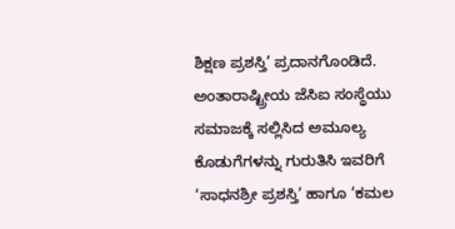ಶಿಕ್ಷಣ ಪ್ರಶಸ್ತಿ’ ಪ್ರದಾನಗೊಂಡಿದೆ. ಅಂತಾರಾಷ್ಟ್ರೀಯ ಜೆಸಿಐ ಸಂಸ್ಥೆಯು ಸಮಾಜಕ್ಕೆ ಸಲ್ಲಿಸಿದ ಅಮೂಲ್ಯ ಕೊಡುಗೆಗಳನ್ನು ಗುರುತಿಸಿ ಇವರಿಗೆ ‘ಸಾಧನಶ್ರೀ ಪ್ರಶಸ್ತಿ’ ಹಾಗೂ ‘ಕಮಲ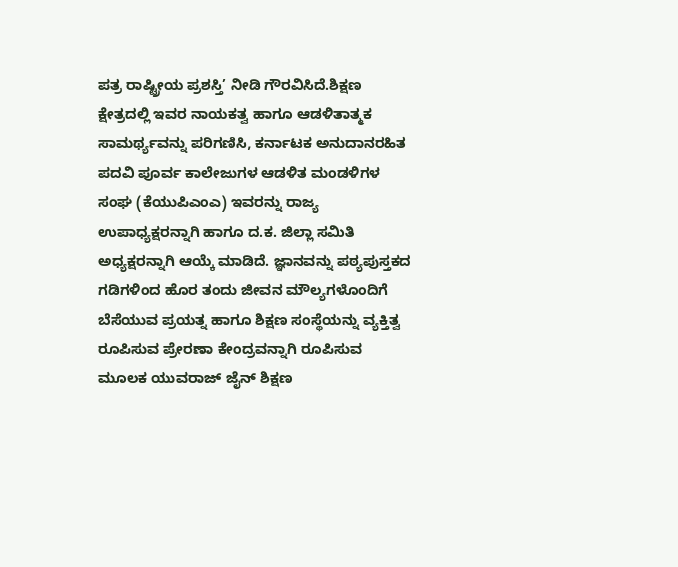ಪತ್ರ ರಾಷ್ಟ್ರೀಯ ಪ್ರಶಸ್ತಿ’ ನೀಡಿ ಗೌರವಿಸಿದೆ.ಶಿಕ್ಷಣ ಕ್ಷೇತ್ರದಲ್ಲಿ ಇವರ ನಾಯಕತ್ವ ಹಾಗೂ ಆಡಳಿತಾತ್ಮಕ ಸಾಮರ್ಥ್ಯವನ್ನು ಪರಿಗಣಿಸಿ, ಕರ್ನಾಟಕ ಅನುದಾನರಹಿತ ಪದವಿ ಪೂರ್ವ ಕಾಲೇಜುಗಳ ಆಡಳಿತ ಮಂಡಳಿಗಳ ಸಂಘ (ಕೆಯುಪಿಎಂಎ) ಇವರನ್ನು ರಾಜ್ಯ ಉಪಾಧ್ಯಕ್ಷರನ್ನಾಗಿ ಹಾಗೂ ದ.ಕ. ಜಿಲ್ಲಾ ಸಮಿತಿ ಅಧ್ಯಕ್ಷರನ್ನಾಗಿ ಆಯ್ಕೆ ಮಾಡಿದೆ. ಜ್ಞಾನವನ್ನು ಪಠ್ಯಪುಸ್ತಕದ ಗಡಿಗಳಿಂದ ಹೊರ ತಂದು ಜೀವನ ಮೌಲ್ಯಗಳೊಂದಿಗೆ ಬೆಸೆಯುವ ಪ್ರಯತ್ನ ಹಾಗೂ ಶಿಕ್ಷಣ ಸಂಸ್ಥೆಯನ್ನು ವ್ಯಕ್ತಿತ್ವ ರೂಪಿಸುವ ಪ್ರೇರಣಾ ಕೇಂದ್ರವನ್ನಾಗಿ ರೂಪಿಸುವ ಮೂಲಕ ಯುವರಾಜ್ ಜೈನ್ ಶಿಕ್ಷಣ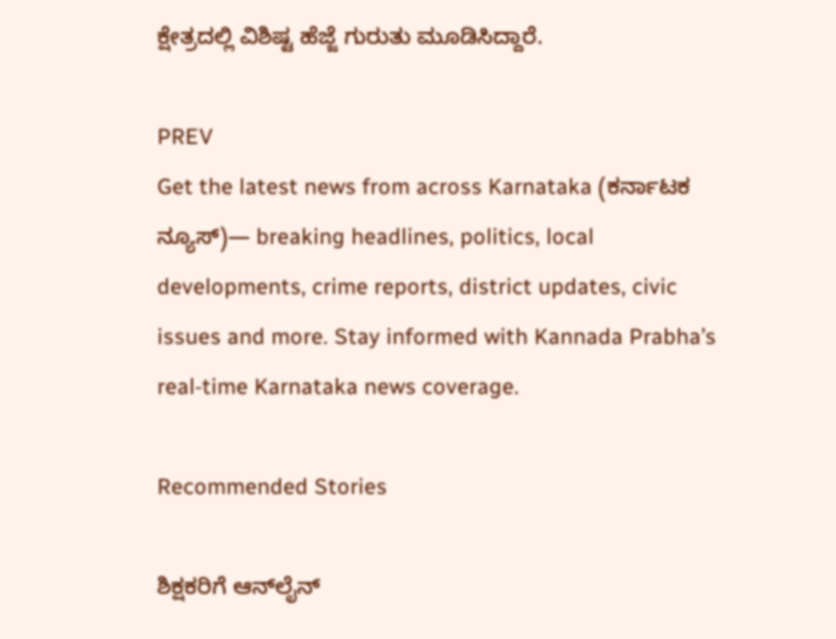ಕ್ಷೇತ್ರದಲ್ಲಿ ವಿಶಿಷ್ಟ ಹೆಜ್ಜೆ ಗುರುತು ಮೂಡಿಸಿದ್ದಾರೆ.

PREV
Get the latest news from across Karnataka (ಕರ್ನಾಟಕ ನ್ಯೂಸ್)— breaking headlines, politics, local developments, crime reports, district updates, civic issues and more. Stay informed with Kannada Prabha’s real‑time Karnataka news coverage.

Recommended Stories

ಶಿಕ್ಷಕರಿಗೆ ಆನ್‌ಲೈನ್‌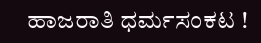ಹಾಜರಾತಿ ಧರ್ಮಸಂಕಟ !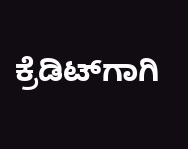ಕ್ರೆಡಿಟ್‌ಗಾಗಿ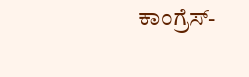ಕಾಂಗ್ರೆಸ್-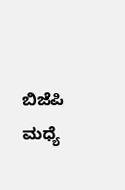ಬಿಜೆಪಿ ಮಧ್ಯೆ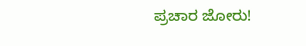ಪ್ರಚಾರ ಜೋರು!